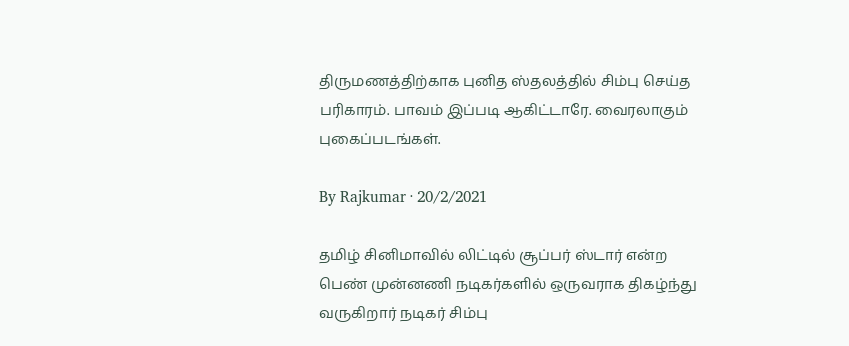திருமணத்திற்காக புனித ஸ்தலத்தில் சிம்பு செய்த பரிகாரம். பாவம் இப்படி ஆகிட்டாரே. வைரலாகும் புகைப்படங்கள்.

By Rajkumar · 20/2/2021

தமிழ் சினிமாவில் லிட்டில் சூப்பர் ஸ்டார் என்ற பெண் முன்னணி நடிகர்களில் ஒருவராக திகழ்ந்து வருகிறார் நடிகர் சிம்பு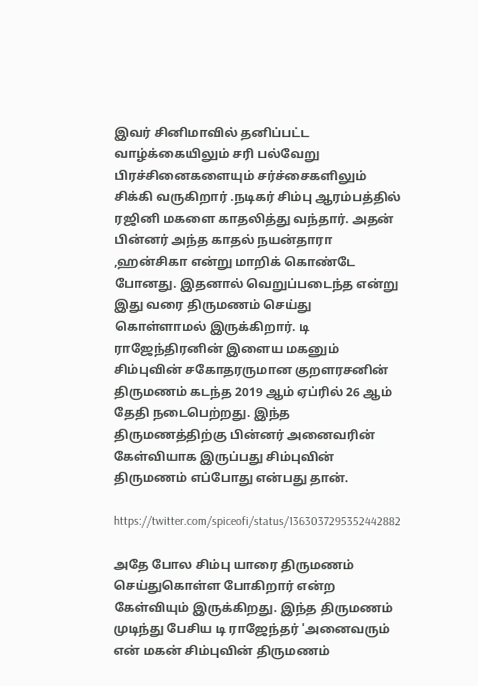இவர் சினிமாவில் தனிப்பட்ட வாழ்க்கையிலும் சரி பல்வேறு பிரச்சினைகளையும் சர்ச்சைகளிலும் சிக்கி வருகிறார் .நடிகர் சிம்பு ஆரம்பத்தில் ரஜினி மகளை காதலித்து வந்தார். அதன் பின்னர் அந்த காதல் நயன்தாரா ,ஹன்சிகா என்று மாறிக் கொண்டே போனது. இதனால் வெறுப்படைந்த என்று இது வரை திருமணம் செய்து கொள்ளாமல் இருக்கிறார். டி ராஜேந்திரனின் இளைய மகனும் சிம்புவின் சகோதரருமான குறளரசனின் திருமணம் கடந்த 2019 ஆம் ஏப்ரில் 26 ஆம் தேதி நடைபெற்றது. இந்த திருமணத்திற்கு பின்னர் அனைவரின் கேள்வியாக இருப்பது சிம்புவின் திருமணம் எப்போது என்பது தான்.

https://twitter.com/spiceofi/status/1363037295352442882

அதே போல சிம்பு யாரை திருமணம் செய்துகொள்ள போகிறார் என்ற கேள்வியும் இருக்கிறது. இந்த திருமணம் முடிந்து பேசிய டி ராஜேந்தர் 'அனைவரும் என் மகன் சிம்புவின் திருமணம்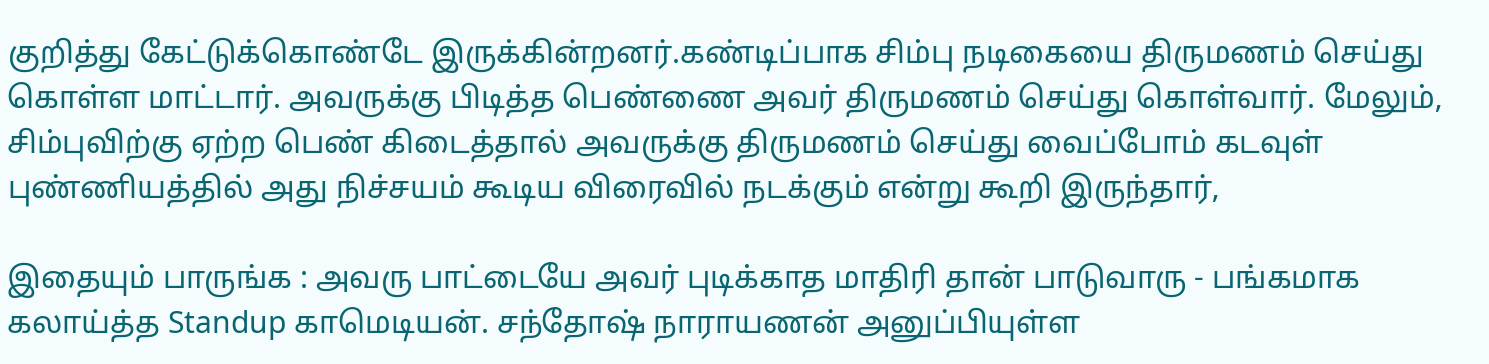குறித்து கேட்டுக்கொண்டே இருக்கின்றனர்.கண்டிப்பாக சிம்பு நடிகையை திருமணம் செய்து கொள்ள மாட்டார். அவருக்கு பிடித்த பெண்ணை அவர் திருமணம் செய்து கொள்வார். மேலும், சிம்புவிற்கு ஏற்ற பெண் கிடைத்தால் அவருக்கு திருமணம் செய்து வைப்போம் கடவுள் புண்ணியத்தில் அது நிச்சயம் கூடிய விரைவில் நடக்கும் என்று கூறி இருந்தார்,

இதையும் பாருங்க : அவரு பாட்டையே அவர் புடிக்காத மாதிரி தான் பாடுவாரு - பங்கமாக கலாய்த்த Standup காமெடியன். சந்தோஷ் நாராயணன் அனுப்பியுள்ள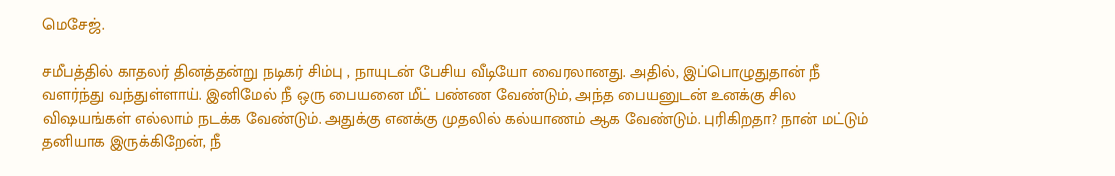மெசேஜ்.

சமீபத்தில் காதலர் தினத்தன்று நடிகர் சிம்பு , நாயுடன் பேசிய வீடியோ வைரலானது. அதில், இப்பொழுதுதான் நீ வளர்ந்து வந்துள்ளாய். இனிமேல் நீ ஒரு பையனை மீட் பண்ண வேண்டும், அந்த பையனுடன் உனக்கு சில விஷயங்கள் எல்லாம் நடக்க வேண்டும். அதுக்கு எனக்கு முதலில் கல்யாணம் ஆக வேண்டும். புரிகிறதா? நான் மட்டும் தனியாக இருக்கிறேன், நீ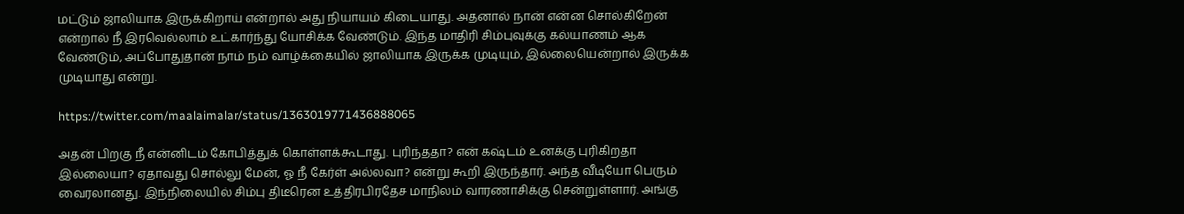மட்டும் ஜாலியாக இருக்கிறாய் என்றால் அது நியாயம் கிடையாது. அதனால் நான் என்ன சொல்கிறேன் என்றால் நீ இரவெல்லாம் உட்கார்ந்து யோசிக்க வேண்டும். இந்த மாதிரி சிம்புவுக்கு கல்யாணம் ஆக வேண்டும், அப்போதுதான் நாம் நம் வாழ்க்கையில் ஜாலியாக இருக்க முடியும், இல்லையென்றால் இருக்க முடியாது என்று.

https://twitter.com/maalaimalar/status/1363019771436888065

அதன் பிறகு நீ என்னிடம் கோபித்துக் கொள்ளக்கூடாது. புரிந்ததா? என் கஷ்டம் உனக்கு புரிகிறதா இல்லையா? ஏதாவது சொல்லு மேன், ஓ நீ கேர்ள் அல்லவா? என்று கூறி இருந்தார். அந்த வீடியோ பெரும் வைரலானது. இந்நிலையில் சிம்பு திடீரென உத்திரபிரதேச மாநிலம் வாரணாசிக்கு சென்றுள்ளார். அங்கு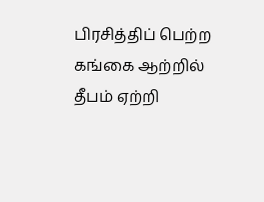பிரசித்திப் பெற்ற கங்கை ஆற்றில் தீபம் ஏற்றி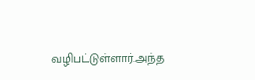வழிபட்டுள்ளார்.அந்த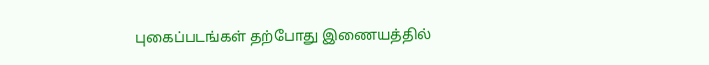புகைப்படங்கள் தற்போது இணையத்தில்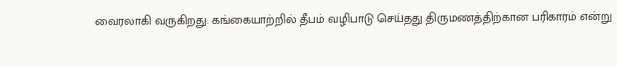வைரலாகி வருகிறது. கங்கையாற்றில் தீபம் வழிபாடு செய்தது திருமணத்திற்கான பரிகாரம் என்று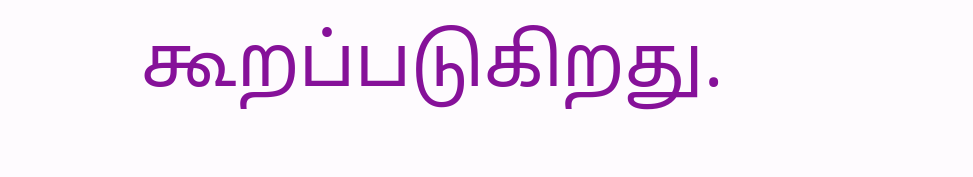கூறப்படுகிறது.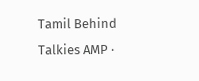Tamil Behind Talkies AMP ·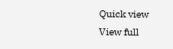Quick view
View full